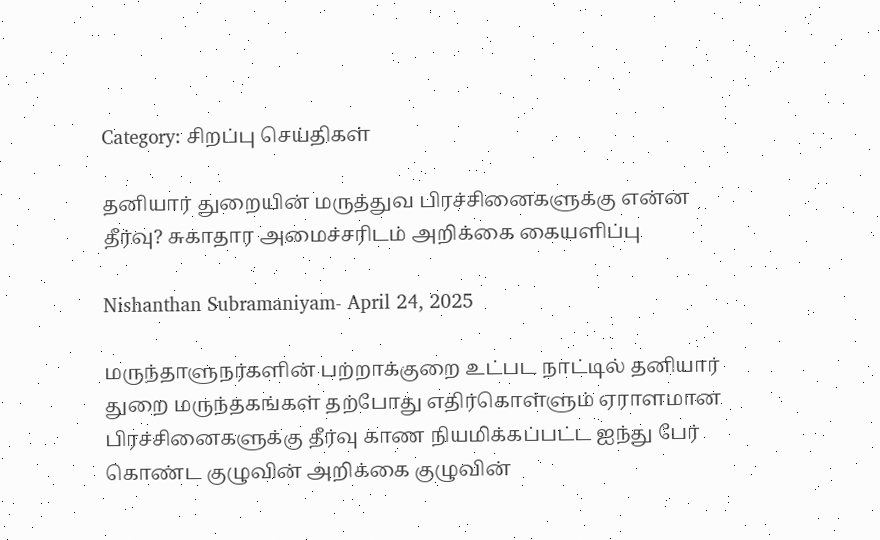Category: சிறப்பு செய்திகள்

தனியார் துறையின் மருத்துவ பிரச்சினைகளுக்கு என்ன தீர்வு? சுகாதார அமைச்சரிடம் அறிக்கை கையளிப்பு

Nishanthan Subramaniyam- April 24, 2025

மருந்தாளுநர்களின் பற்றாக்குறை உட்பட நாட்டில் தனியார் துறை மருந்தகங்கள் தற்போது எதிர்கொள்ளும் ஏராளமான பிரச்சினைகளுக்கு தீர்வு காண நியமிக்கப்பட்ட ஐந்து பேர் கொண்ட குழுவின் அறிக்கை குழுவின்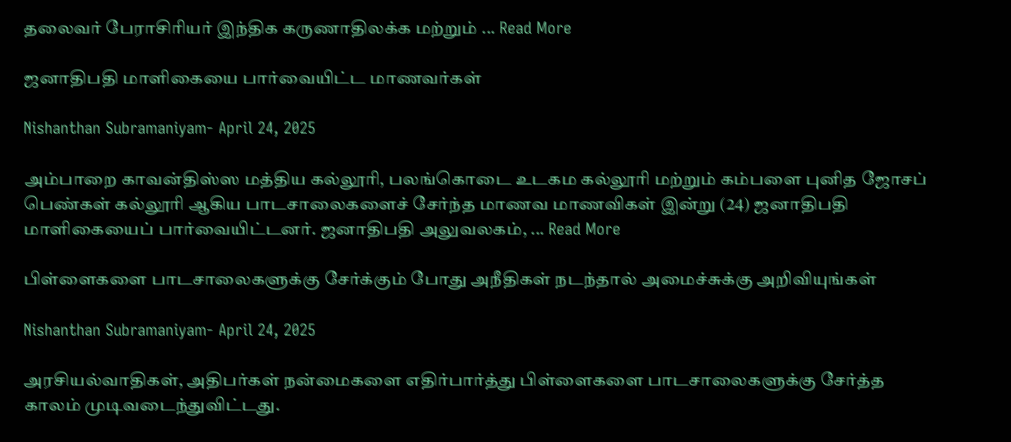தலைவர் பேராசிரியர் இந்திக கருணாதிலக்க மற்றும் ... Read More

ஜனாதிபதி மாளிகையை பார்வையிட்ட மாணவர்கள்

Nishanthan Subramaniyam- April 24, 2025

அம்பாறை காவன்திஸ்ஸ மத்திய கல்லூரி, பலங்கொடை உடகம கல்லூரி மற்றும் கம்பளை புனித ஜோசப் பெண்கள் கல்லூரி ஆகிய பாடசாலைகளைச் சேர்ந்த மாணவ மாணவிகள் இன்று (24) ஜனாதிபதி மாளிகையைப் பார்வையிட்டனர். ஜனாதிபதி அலுவலகம், ... Read More

பிள்ளைகளை பாடசாலைகளுக்கு சேர்க்கும் போது அநீதிகள் நடந்தால் அமைச்சுக்கு அறிவியுங்கள்

Nishanthan Subramaniyam- April 24, 2025

அரசியல்வாதிகள், அதிபர்கள் நன்மைகளை எதிர்பார்த்து பிள்ளைகளை பாடசாலைகளுக்கு சேர்த்த காலம் முடிவடைந்துவிட்டது.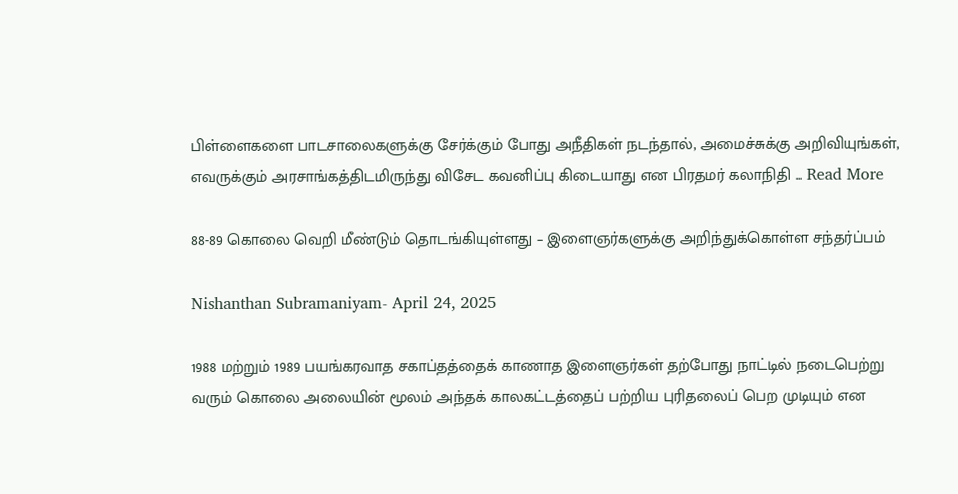பிள்ளைகளை பாடசாலைகளுக்கு சேர்க்கும் போது அநீதிகள் நடந்தால், அமைச்சுக்கு அறிவியுங்கள், எவருக்கும் அரசாங்கத்திடமிருந்து விசேட கவனிப்பு கிடையாது என பிரதமர் கலாநிதி ... Read More

88-89 கொலை வெறி மீண்டும் தொடங்கியுள்ளது – இளைஞர்களுக்கு அறிந்துக்கொள்ள சந்தர்ப்பம்

Nishanthan Subramaniyam- April 24, 2025

1988 மற்றும் 1989 பயங்கரவாத சகாப்தத்தைக் காணாத இளைஞர்கள் தற்போது நாட்டில் நடைபெற்று வரும் கொலை அலையின் மூலம் அந்தக் காலகட்டத்தைப் பற்றிய புரிதலைப் பெற முடியும் என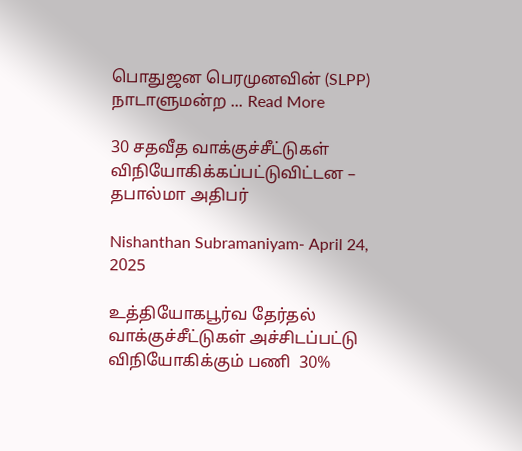பொதுஜன பெரமுனவின் (SLPP) நாடாளுமன்ற ... Read More

30 சதவீத வாக்குச்சீட்டுகள் விநியோகிக்கப்பட்டுவிட்டன – தபால்மா அதிபர்

Nishanthan Subramaniyam- April 24, 2025

உத்தியோகபூர்வ தேர்தல் வாக்குச்சீட்டுகள் அச்சிடப்பட்டு விநியோகிக்கும் பணி  30%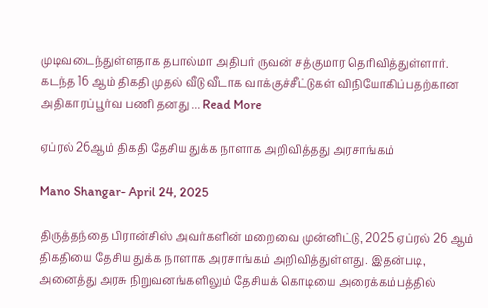முடிவடைந்துள்ளதாக தபால்மா அதிபர் ருவன் சத்குமார தெரிவித்துள்ளார். கடந்த 16 ஆம் திகதி முதல் வீடு வீடாக வாக்குச்சீட்டுகள் விநியோகிப்பதற்கான அதிகாரப்பூர்வ பணி தனது ... Read More

ஏப்ரல் 26ஆம் திகதி தேசிய துக்க நாளாக அறிவித்தது அரசாங்கம்

Mano Shangar- April 24, 2025

திருத்தந்தை பிரான்சிஸ் அவர்களின் மறைவை முன்னிட்டு, 2025 ஏப்ரல் 26 ஆம் திகதியை தேசிய துக்க நாளாக அரசாங்கம் அறிவித்துள்ளது. இதன்படி, அனைத்து அரசு நிறுவனங்களிலும் தேசியக் கொடியை அரைக்கம்பத்தில்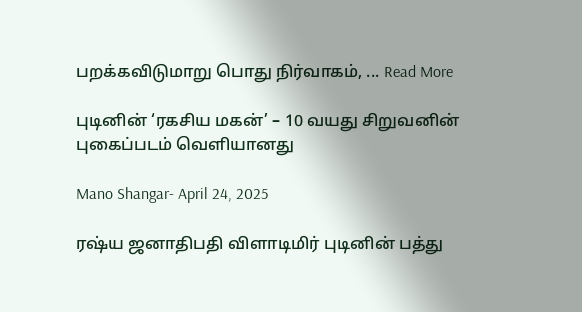பறக்கவிடுமாறு பொது நிர்வாகம், ... Read More

புடினின் ‘ரகசிய மகன்’ – 10 வயது சிறுவனின் புகைப்படம் வெளியானது

Mano Shangar- April 24, 2025

ரஷ்ய ஜனாதிபதி விளாடிமிர் புடினின் பத்து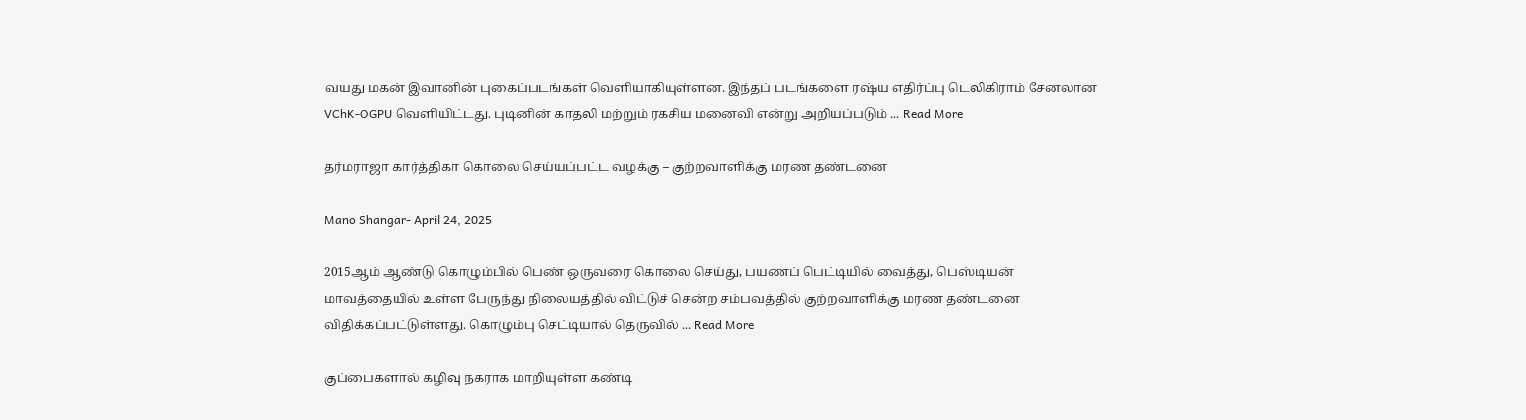வயது மகன் இவானின் புகைப்படங்கள் வெளியாகியுள்ளன. இந்தப் படங்களை ரஷ்ய எதிர்ப்பு டெலிகிராம் சேனலான VChK-OGPU வெளியிட்டது. புடினின் காதலி மற்றும் ரகசிய மனைவி என்று அறியப்படும் ... Read More

தர்மராஜா கார்த்திகா கொலை செய்யப்பட்ட வழக்கு – குற்றவாளிக்கு மரண தண்டனை

Mano Shangar- April 24, 2025

2015ஆம் ஆண்டு கொழும்பில் பெண் ஒருவரை கொலை செய்து, பயணப் பெட்டியில் வைத்து, பெஸ்டியன் மாவத்தையில் உள்ள பேருந்து நிலையத்தில் விட்டுச் சென்ற சம்பவத்தில் குற்றவாளிக்கு மரண தண்டனை விதிக்கப்பட்டுள்ளது. கொழும்பு செட்டியால் தெருவில் ... Read More

குப்பைகளால் கழிவு நகராக மாறியுள்ள கண்டி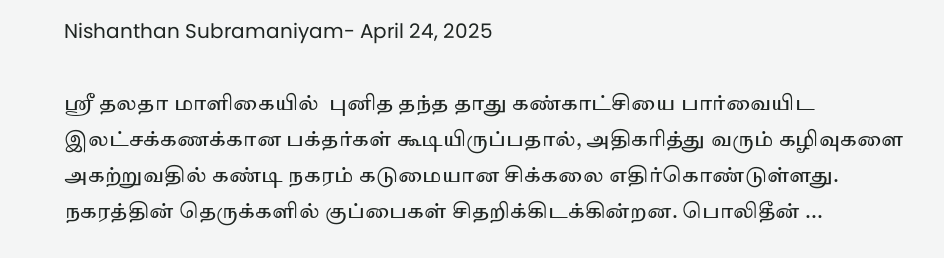Nishanthan Subramaniyam- April 24, 2025

ஸ்ரீ தலதா மாளிகையில்  புனித தந்த தாது கண்காட்சியை பார்வையிட இலட்சக்கணக்கான பக்தர்கள் கூடியிருப்பதால், அதிகரித்து வரும் கழிவுகளை அகற்றுவதில் கண்டி நகரம் கடுமையான சிக்கலை எதிர்கொண்டுள்ளது. நகரத்தின் தெருக்களில் குப்பைகள் சிதறிக்கிடக்கின்றன. பொலிதீன் ...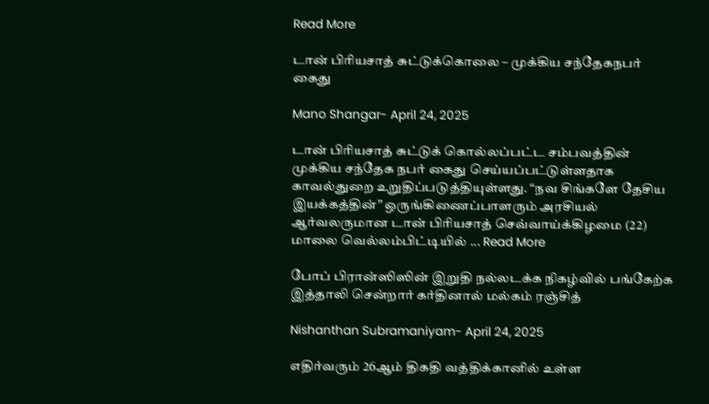Read More

டான் பிரியசாத் சுட்டுக்கொலை – முக்கிய சந்தேகநபர் கைது

Mano Shangar- April 24, 2025

டான் பிரியசாத் சுட்டுக் கொல்லப்பட்ட சம்பவத்தின் முக்கிய சந்தேக நபர் கைது செய்யப்பட்டுள்ளதாக காவல்துறை உறுதிப்படுத்தியுள்ளது. “நவ சிங்களே தேசிய இயக்கத்தின்” ஒருங்கிணைப்பாளரும் அரசியல் ஆர்வலருமான டான் பிரியசாத் செவ்வாய்க்கிழமை (22) மாலை வெல்லம்பிட்டியில் ... Read More

போப் பிரான்ஸிஸின் இறுதி நல்லடக்க நிகழ்வில் பங்கேற்க இத்தாலி சென்றார் கர்தினால் மல்கம் ரஞ்சித்

Nishanthan Subramaniyam- April 24, 2025

எதிர்வரும் 26ஆம் திகதி வத்திக்கானில் உள்ள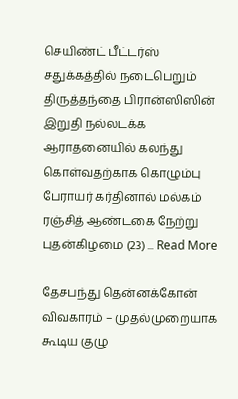செயிண்ட் பீட்டர்ஸ் சதுக்கத்தில் நடைபெறும் திருத்தந்தை பிரான்ஸிஸின் இறுதி நல்லடக்க ஆராதனையில் கலந்து கொள்வதற்காக கொழும்பு பேராயர் கர்தினால் மல்கம் ரஞ்சித் ஆண்டகை நேற்று புதன்கிழமை (23) ... Read More

தேசபந்து தென்னக்கோன் விவகாரம் – முதல்முறையாக கூடிய குழு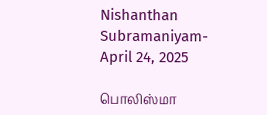Nishanthan Subramaniyam- April 24, 2025

பொலிஸ்மா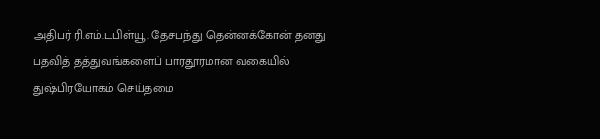அதிபர் ரி.எம்.டபிள்யூ. தேசபந்து தென்னக்கோன் தனது பதவித் தத்துவங்களைப் பாரதூரமான வகையில் துஷ்பிரயோகம் செய்தமை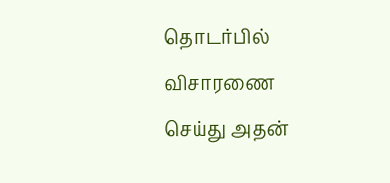தொடர்பில் விசாரணை செய்து அதன்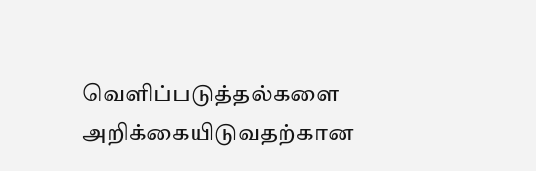வெளிப்படுத்தல்களை அறிக்கையிடுவதற்கான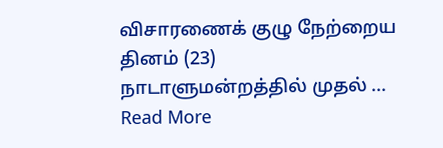விசாரணைக் குழு நேற்றைய தினம் (23) நாடாளுமன்றத்தில் முதல் ... Read More